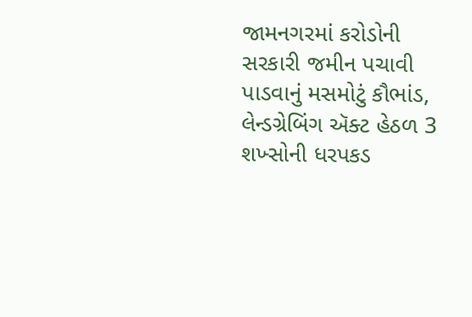જામનગરમાં કરોડોની સરકારી જમીન પચાવી પાડવાનું મસમોટું કૌભાંડ, લેન્ડગ્રેબિંગ ઍક્ટ હેઠળ 3 શખ્સોની ધરપકડ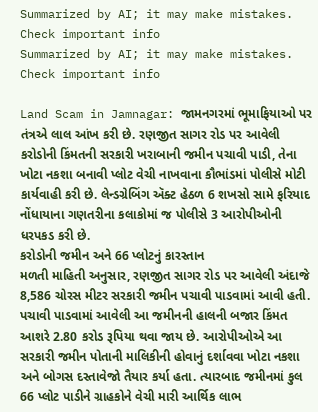Summarized by AI; it may make mistakes. Check important info
Summarized by AI; it may make mistakes. Check important info

Land Scam in Jamnagar: જામનગરમાં ભૂમાફિયાઓ પર તંત્રએ લાલ આંખ કરી છે. રણજીત સાગર રોડ પર આવેલી કરોડોની કિંમતની સરકારી ખરાબાની જમીન પચાવી પાડી, તેના ખોટા નકશા બનાવી પ્લોટ વેચી નાખવાના કૌભાંડમાં પોલીસે મોટી કાર્યવાહી કરી છે. લેન્ડગ્રેબિંગ ઍક્ટ હેઠળ 6 શખસો સામે ફરિયાદ નોંધાયાના ગણતરીના કલાકોમાં જ પોલીસે 3 આરોપીઓની ધરપકડ કરી છે.
કરોડોની જમીન અને 66 પ્લોટનું કારસ્તાન
મળતી માહિતી અનુસાર, રણજીત સાગર રોડ પર આવેલી અંદાજે 8,586 ચોરસ મીટર સરકારી જમીન પચાવી પાડવામાં આવી હતી. પચાવી પાડવામાં આવેલી આ જમીનની હાલની બજાર કિંમત આશરે 2.80 કરોડ રૂપિયા થવા જાય છે. આરોપીઓએ આ સરકારી જમીન પોતાની માલિકીની હોવાનું દર્શાવવા ખોટા નકશા અને બોગસ દસ્તાવેજો તૈયાર કર્યા હતા. ત્યારબાદ જમીનમાં કુલ 66 પ્લોટ પાડીને ગ્રાહકોને વેચી મારી આર્થિક લાભ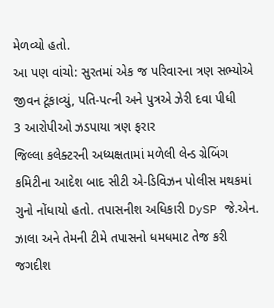મેળવ્યો હતો.
આ પણ વાંચો: સુરતમાં એક જ પરિવારના ત્રણ સભ્યોએ જીવન ટૂંકાવ્યું, પતિ-પત્ની અને પુત્રએ ઝેરી દવા પીધી
3 આરોપીઓ ઝડપાયા ત્રણ ફરાર
જિલ્લા કલેક્ટરની અધ્યક્ષતામાં મળેલી લેન્ડ ગ્રેબિંગ કમિટીના આદેશ બાદ સીટી એ-ડિવિઝન પોલીસ મથકમાં ગુનો નોંધાયો હતો. તપાસનીશ અધિકારી DySP જે.એન. ઝાલા અને તેમની ટીમે તપાસનો ધમધમાટ તેજ કરી જગદીશ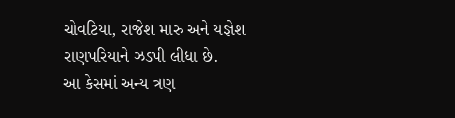ચોવટિયા, રાજેશ મારુ અને યજ્ઞેશ રાણપરિયાને ઝડપી લીધા છે.
આ કેસમાં અન્ય ત્રણ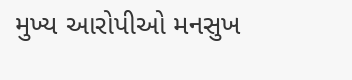મુખ્ય આરોપીઓ મનસુખ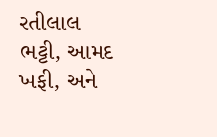રતીલાલ ભટ્ટી, આમદ ખફી, અને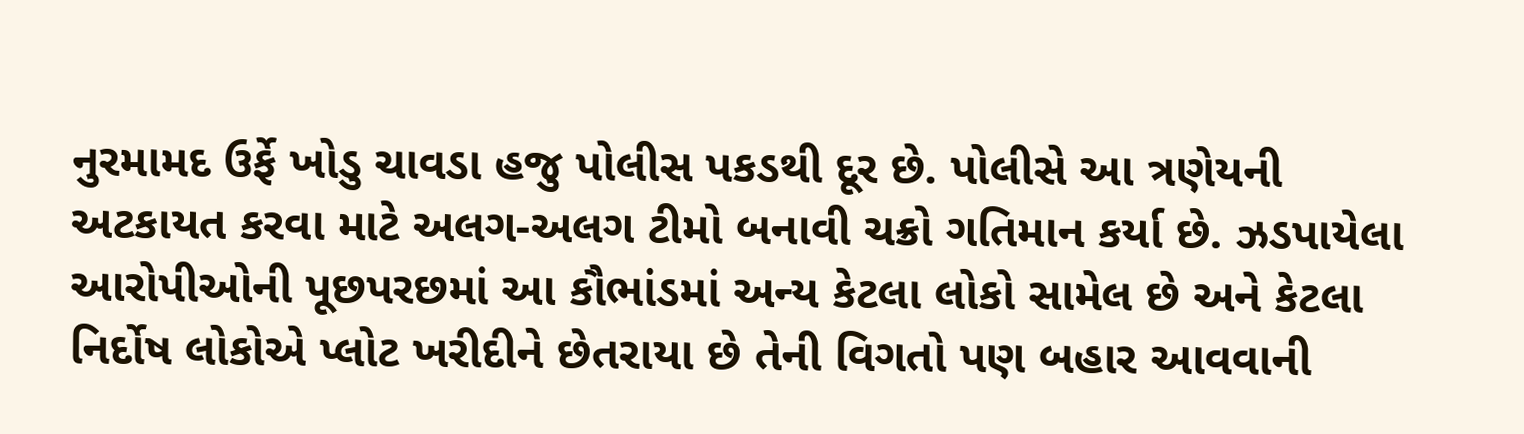નુરમામદ ઉર્ફે ખોડુ ચાવડા હજુ પોલીસ પકડથી દૂર છે. પોલીસે આ ત્રણેયની અટકાયત કરવા માટે અલગ-અલગ ટીમો બનાવી ચક્રો ગતિમાન કર્યા છે. ઝડપાયેલા આરોપીઓની પૂછપરછમાં આ કૌભાંડમાં અન્ય કેટલા લોકો સામેલ છે અને કેટલા નિર્દોષ લોકોએ પ્લોટ ખરીદીને છેતરાયા છે તેની વિગતો પણ બહાર આવવાની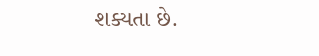શક્યતા છે.